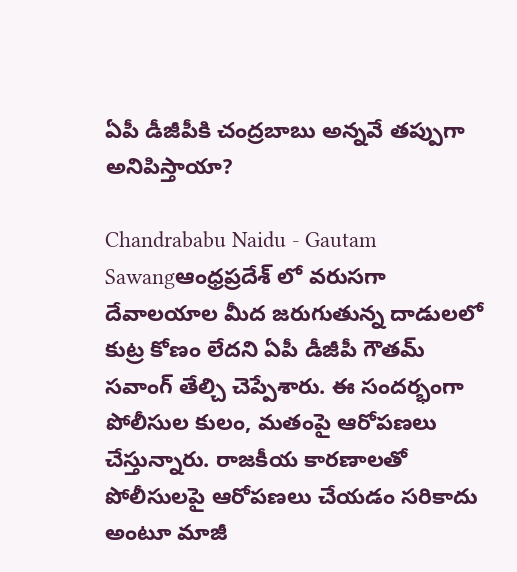ఏపీ డీజీపీకి చంద్రబాబు అన్నవే తప్పుగా అనిపిస్తాయా?

Chandrababu Naidu - Gautam Sawangఆంధ్రప్రదేశ్ లో వరుసగా దేవాలయాల మీద జరుగుతున్న దాడులలో కుట్ర కోణం లేదని ఏపీ డీజీపీ గౌతమ్ సవాంగ్ తేల్చి చెప్పేశారు. ఈ సందర్భంగా పోలీసుల కులం, మతంపై ఆరోపణలు చేస్తున్నారు. రాజకీయ కారణాలతో పోలీసులపై ఆరోపణలు చేయడం సరికాదు అంటూ మాజీ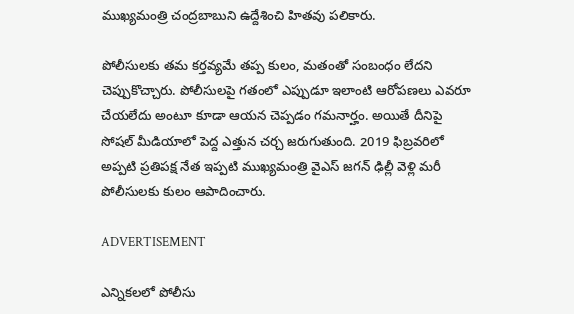ముఖ్యమంత్రి చంద్రబాబుని ఉద్దేశించి హితవు పలికారు.

పోలీసులకు తమ కర్తవ్యమే తప్ప కులం, మతంతో సంబంధం లేదని చెప్పుకొచ్చారు. పోలీసులపై గతంలో ఎప్పుడూ ఇలాంటి ఆరోపణలు ఎవరూ చేయలేదు అంటూ కూడా ఆయన చెప్పడం గమనార్హం. అయితే దీనిపై సోషల్ మీడియాలో పెద్ద ఎత్తున చర్చ జరుగుతుంది. 2019 ఫిబ్రవరిలో అప్పటి ప్రతిపక్ష నేత ఇప్పటి ముఖ్యమంత్రి వైఎస్ జగన్ ఢిల్లీ వెళ్లి మరీ పోలీసులకు కులం ఆపాదించారు.

ADVERTISEMENT

ఎన్నికలలో పోలీసు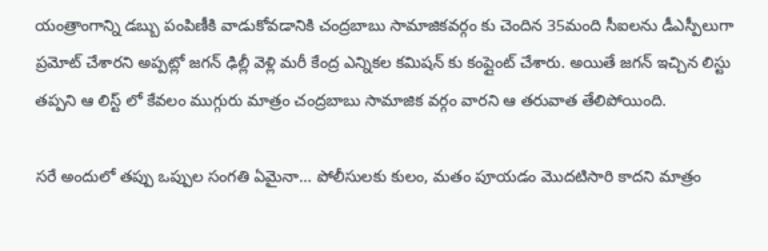యంత్రాంగాన్ని డబ్బు పంపిణీకి వాడుకోవడానికి చంద్రబాబు సామాజికవర్గం కు చెందిన 35మంది సీఐలను డీఎస్పీలుగా ప్రమోట్ చేశారని అప్పట్లో జగన్ ఢిల్లీ వెళ్లి మరీ కేంద్ర ఎన్నికల కమిషన్ కు కంప్లైంట్ చేశారు. అయితే జగన్ ఇచ్చిన లిస్టు తప్పని ఆ లిస్ట్ లో కేవలం ముగ్గురు మాత్రం చంద్రబాబు సామాజిక వర్గం వారని ఆ తరువాత తేలిపోయింది.

సరే అందులో తప్పు ఒప్పుల సంగతి ఏమైనా… పోలీసులకు కులం, మతం పూయడం మొదటిసారి కాదని మాత్రం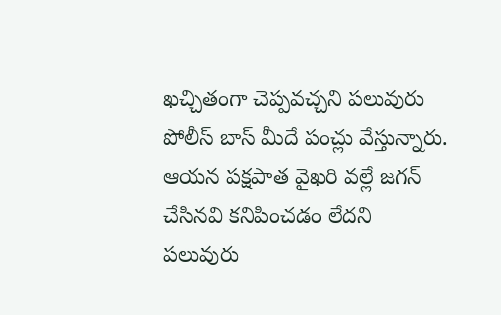ఖచ్చితంగా చెప్పవచ్చని పలువురు పోలీస్ బాస్ మీదే పంచ్లు వేస్తున్నారు. ఆయన పక్షపాత వైఖరి వల్లే జగన్ చేసినవి కనిపించడం లేదని పలువురు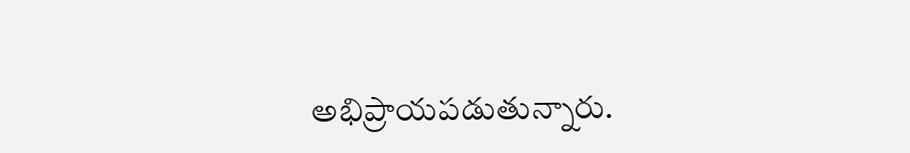అభిప్రాయపడుతున్నారు.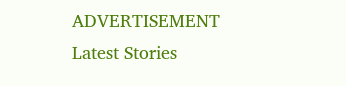ADVERTISEMENT
Latest Stories